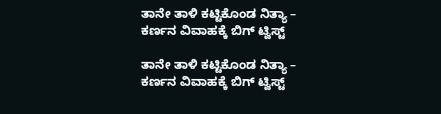ತಾನೇ ತಾಳಿ ಕಟ್ಟಿಕೊಂಡ ನಿತ್ಯಾ – ಕರ್ಣನ ವಿವಾಹಕ್ಕೆ ಬಿಗ್ ಟ್ವಿಸ್ಟ್

ತಾನೇ ತಾಳಿ ಕಟ್ಟಿಕೊಂಡ ನಿತ್ಯಾ – ಕರ್ಣನ ವಿವಾಹಕ್ಕೆ ಬಿಗ್ ಟ್ವಿಸ್ಟ್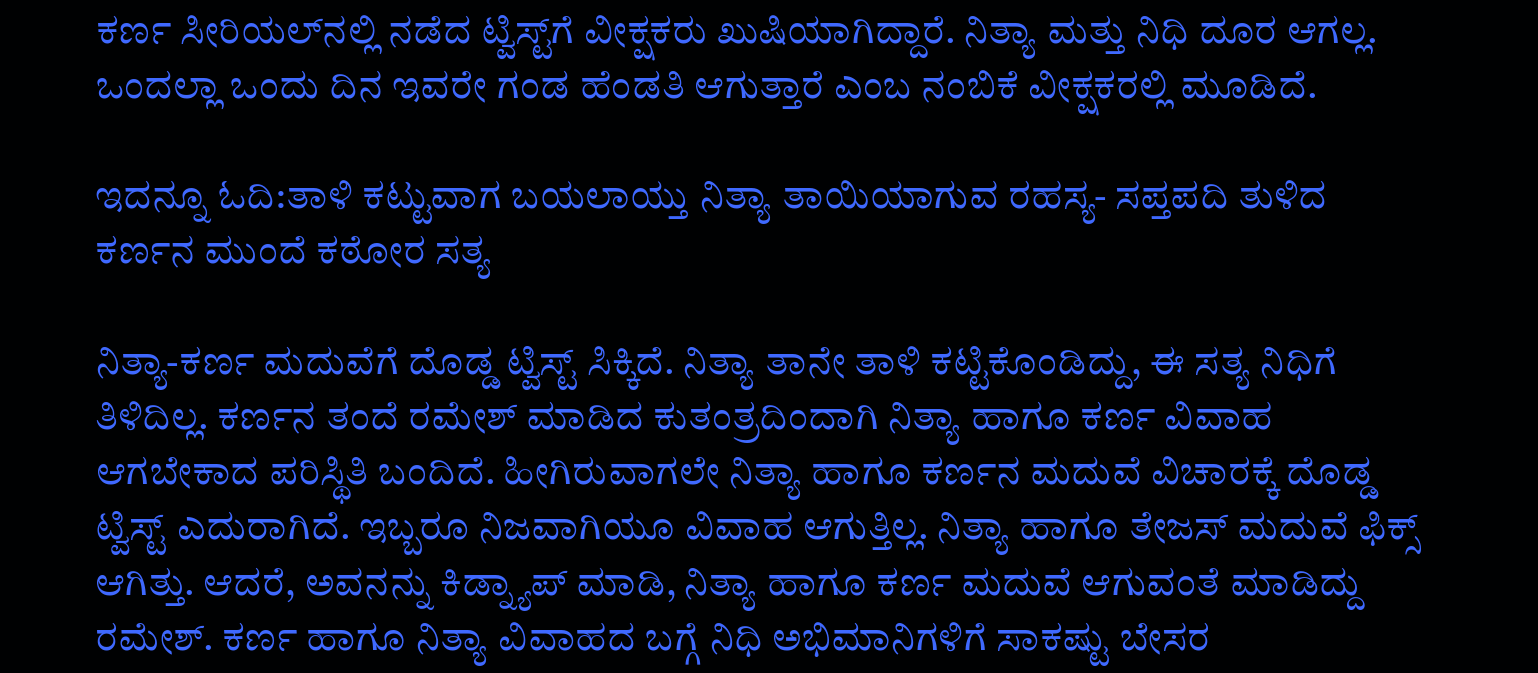ಕರ್ಣ ಸೀರಿಯಲ್‌ನಲ್ಲಿ ನಡೆದ ಟ್ವಿಸ್ಟ್‌ಗೆ ವೀಕ್ಷಕರು ಖುಷಿಯಾಗಿದ್ದಾರೆ. ನಿತ್ಯಾ ಮತ್ತು ನಿಧಿ ದೂರ ಆಗಲ್ಲ. ಒಂದಲ್ಲಾ ಒಂದು ದಿನ ಇವರೇ ಗಂಡ ಹೆಂಡತಿ ಆಗುತ್ತಾರೆ ಎಂಬ ನಂಬಿಕೆ ವೀಕ್ಷಕರಲ್ಲಿ ಮೂಡಿದೆ.

ಇದನ್ನೂ ಓದಿ:ತಾಳಿ ಕಟ್ಟುವಾಗ ಬಯಲಾಯ್ತು ನಿತ್ಯಾ ತಾಯಿಯಾಗುವ ರಹಸ್ಯ- ಸಪ್ತಪದಿ ತುಳಿದ ಕರ್ಣನ ಮುಂದೆ ಕಠೋರ ಸತ್ಯ

ನಿತ್ಯಾ-ಕರ್ಣ ಮದುವೆಗೆ ದೊಡ್ಡ ಟ್ವಿಸ್ಟ್ ಸಿಕ್ಕಿದೆ. ನಿತ್ಯಾ ತಾನೇ ತಾಳಿ ಕಟ್ಟಿಕೊಂಡಿದ್ದು, ಈ ಸತ್ಯ ನಿಧಿಗೆ ತಿಳಿದಿಲ್ಲ. ಕರ್ಣನ ತಂದೆ ರಮೇಶ್ ಮಾಡಿದ ಕುತಂತ್ರದಿಂದಾಗಿ ನಿತ್ಯಾ ಹಾಗೂ ಕರ್ಣ ವಿವಾಹ ಆಗಬೇಕಾದ ಪರಿಸ್ಥಿತಿ ಬಂದಿದೆ. ಹೀಗಿರುವಾಗಲೇ ನಿತ್ಯಾ ಹಾಗೂ ಕರ್ಣನ ಮದುವೆ ವಿಚಾರಕ್ಕೆ ದೊಡ್ಡ ಟ್ವಿಸ್ಟ್ ಎದುರಾಗಿದೆ. ಇಬ್ಬರೂ ನಿಜವಾಗಿಯೂ ವಿವಾಹ ಆಗುತ್ತಿಲ್ಲ. ನಿತ್ಯಾ ಹಾಗೂ ತೇಜಸ್ ಮದುವೆ ಫಿಕ್ಸ್ ಆಗಿತ್ತು. ಆದರೆ, ಅವನನ್ನು ಕಿಡ್ನ್ಯಾಪ್ ಮಾಡಿ, ನಿತ್ಯಾ ಹಾಗೂ ಕರ್ಣ ಮದುವೆ ಆಗುವಂತೆ ಮಾಡಿದ್ದು ರಮೇಶ್. ಕರ್ಣ ಹಾಗೂ ನಿತ್ಯಾ ವಿವಾಹದ ಬಗ್ಗೆ ನಿಧಿ ಅಭಿಮಾನಿಗಳಿಗೆ ಸಾಕಷ್ಟು ಬೇಸರ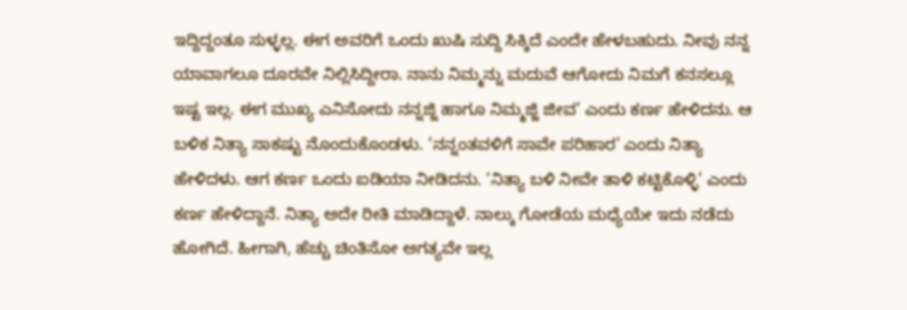ಇದ್ದಿದ್ದಂತೂ ಸುಳ್ಳಲ್ಲ. ಈಗ ಅವರಿಗೆ ಒಂದು ಖುಷಿ ಸುದ್ದಿ ಸಿಕ್ಕಿದೆ ಎಂದೇ ಹೇಳಬಹುದು. ನೀವು ನನ್ನ ಯಾವಾಗಲೂ ದೂರವೇ ನಿಲ್ಲಿಸಿದ್ದೀರಾ. ನಾನು ನಿಮ್ಮನ್ನು ಮದುವೆ ಆಗೋದು ನಿಮಗೆ ಕನಸಲ್ಲೂ ಇಷ್ಟ ಇಲ್ಲ. ಈಗ ಮುಖ್ಯ ಎನಿಸೋದು ನನ್ನಜ್ಜಿ ಹಾಗೂ ನಿಮ್ಮಜ್ಜಿ ಜೀವ’ ಎಂದು ಕರ್ಣ ಹೇಳಿದನು. ಆ ಬಳಿಕ ನಿತ್ಯಾ ಸಾಕಷ್ಟು ನೊಂದುಕೊಂಡಳು. ‘ನನ್ನಂತವಳಿಗೆ ಸಾವೇ ಪರಿಹಾರ’ ಎಂದು ನಿತ್ಯಾ ಹೇಳಿದಳು. ಆಗ ಕರ್ಣ ಒಂದು ಐಡಿಯಾ ನೀಡಿದನು. ‘ನಿತ್ಯಾ ಬಳಿ ನೀವೇ ತಾಳಿ ಕಟ್ಟಿಕೊಳ್ಳಿ’ ಎಂದು ಕರ್ಣ ಹೇಳಿದ್ದಾನೆ. ನಿತ್ಯಾ ಅದೇ ರೀತಿ ಮಾಡಿದ್ದಾಳೆ. ನಾಲ್ಕು ಗೋಡೆಯ ಮಧ್ಯೆಯೇ ಇದು ನಡೆದು ಹೋಗಿದೆ. ಹೀಗಾಗಿ, ಹೆಚ್ಚು ಚಿಂತಿಸೋ ಅಗತ್ಯವೇ ಇಲ್ಲ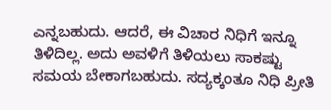ಎನ್ನಬಹುದು. ಆದರೆ, ಈ ವಿಚಾರ ನಿಧಿಗೆ ಇನ್ನೂ ತಿಳಿದಿಲ್ಲ. ಅದು ಅವಳಿಗೆ ತಿಳಿಯಲು ಸಾಕಷ್ಟು ಸಮಯ ಬೇಕಾಗಬಹುದು. ಸದ್ಯಕ್ಕಂತೂ ನಿಧಿ ಪ್ರೀತಿ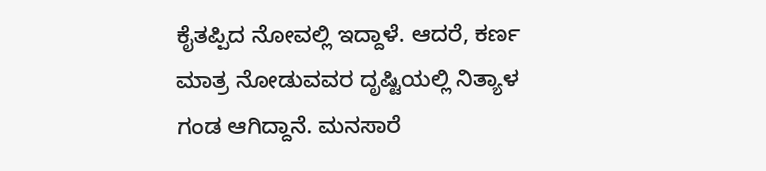ಕೈತಪ್ಪಿದ ನೋವಲ್ಲಿ ಇದ್ದಾಳೆ. ಆದರೆ, ಕರ್ಣ ಮಾತ್ರ ನೋಡುವವರ ದೃಷ್ಟಿಯಲ್ಲಿ ನಿತ್ಯಾಳ ಗಂಡ ಆಗಿದ್ದಾನೆ. ಮನಸಾರೆ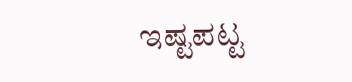ಇಷ್ಟಪಟ್ಟ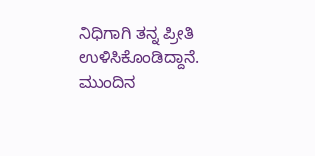ನಿಧಿಗಾಗಿ ತನ್ನ ಪ್ರೀತಿ ಉಳಿಸಿಕೊಂಡಿದ್ದಾನೆ. ಮುಂದಿನ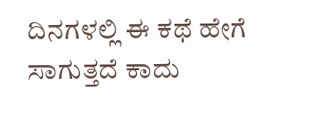ದಿನಗಳಲ್ಲಿ ಈ ಕಥೆ ಹೇಗೆ ಸಾಗುತ್ತದೆ ಕಾದು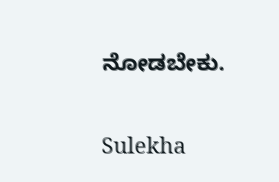ನೋಡಬೇಕು.

Sulekha